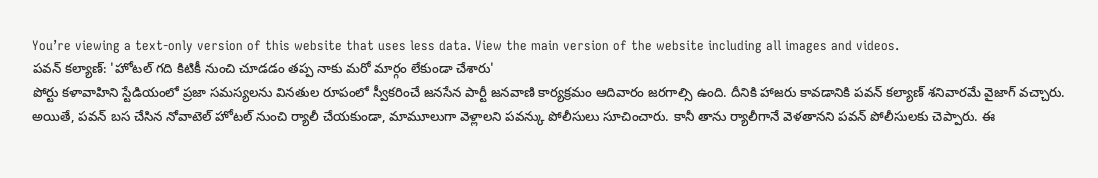You’re viewing a text-only version of this website that uses less data. View the main version of the website including all images and videos.
పవన్ కల్యాణ్: 'హోటల్ గది కిటికీ నుంచి చూడడం తప్ప నాకు మరో మార్గం లేకుండా చేశారు'
పోర్టు కళావాహిని స్టేడియంలో ప్రజా సమస్యలను వినతుల రూపంలో స్వీకరించే జనసేన పార్టీ జనవాణి కార్యక్రమం ఆదివారం జరగాల్సి ఉంది. దీనికి హాజరు కావడానికి పవన్ కల్యాణ్ శనివారమే వైజాగ్ వచ్చారు.
అయితే, పవన్ బస చేసిన నోవాటెల్ హోటల్ నుంచి ర్యాలీ చేయకుండా, మామూలుగా వెళ్లాలని పవన్కు పోలీసులు సూచించారు. కానీ తాను ర్యాలీగానే వెళతానని పవన్ పోలీసులకు చెప్పారు. ఈ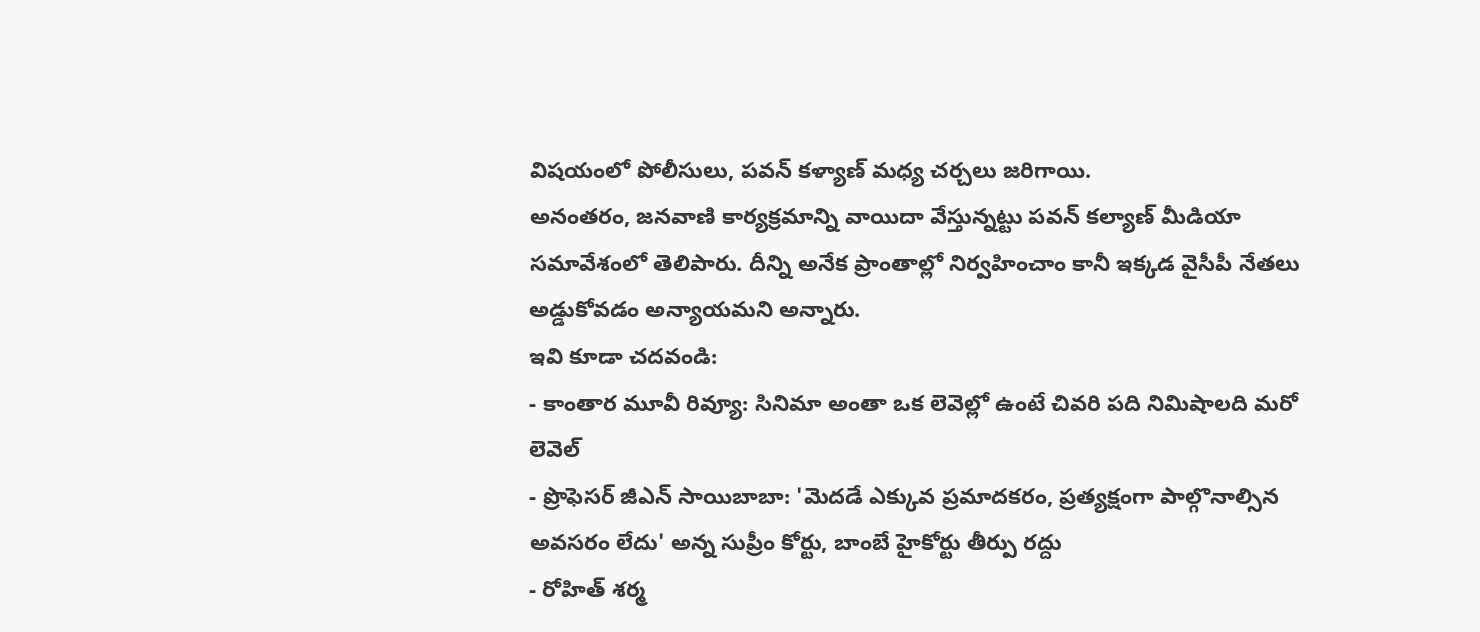విషయంలో పోలీసులు, పవన్ కళ్యాణ్ మధ్య చర్చలు జరిగాయి.
అనంతరం, జనవాణి కార్యక్రమాన్ని వాయిదా వేస్తున్నట్టు పవన్ కల్యాణ్ మీడియా సమావేశంలో తెలిపారు. దీన్ని అనేక ప్రాంతాల్లో నిర్వహించాం కానీ ఇక్కడ వైసీపీ నేతలు అడ్డుకోవడం అన్యాయమని అన్నారు.
ఇవి కూడా చదవండి:
- కాంతార మూవీ రివ్యూ: సినిమా అంతా ఒక లెవెల్లో ఉంటే చివరి పది నిమిషాలది మరో లెవెల్
- ప్రొఫెసర్ జీఎన్ సాయిబాబా: 'మెదడే ఎక్కువ ప్రమాదకరం, ప్రత్యక్షంగా పాల్గొనాల్సిన అవసరం లేదు' అన్న సుప్రీం కోర్టు, బాంబే హైకోర్టు తీర్పు రద్దు
- రోహిత్ శర్మ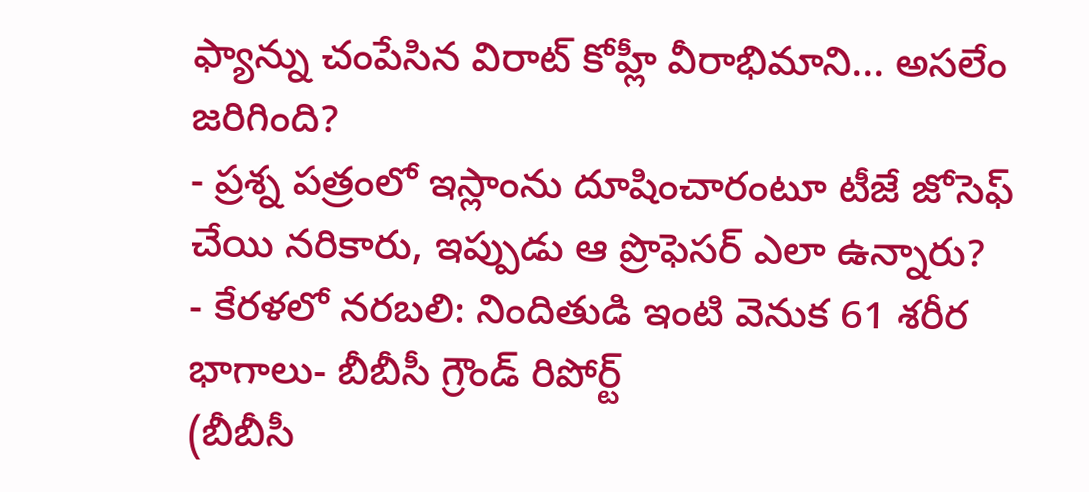ఫ్యాన్ను చంపేసిన విరాట్ కోహ్లీ వీరాభిమాని... అసలేం జరిగింది?
- ప్రశ్న పత్రంలో ఇస్లాంను దూషించారంటూ టీజే జోసెఫ్ చేయి నరికారు, ఇప్పుడు ఆ ప్రొఫెసర్ ఎలా ఉన్నారు?
- కేరళలో నరబలి: నిందితుడి ఇంటి వెనుక 61 శరీర భాగాలు- బీబీసీ గ్రౌండ్ రిపోర్ట్
(బీబీసీ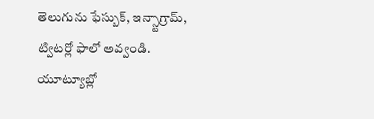తెలుగును ఫేస్బుక్, ఇన్స్టాగ్రామ్, ట్విటర్లో ఫాలో అవ్వండి. యూట్యూబ్లో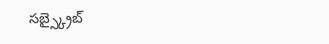సబ్స్క్రైబ్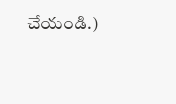చేయండి.)